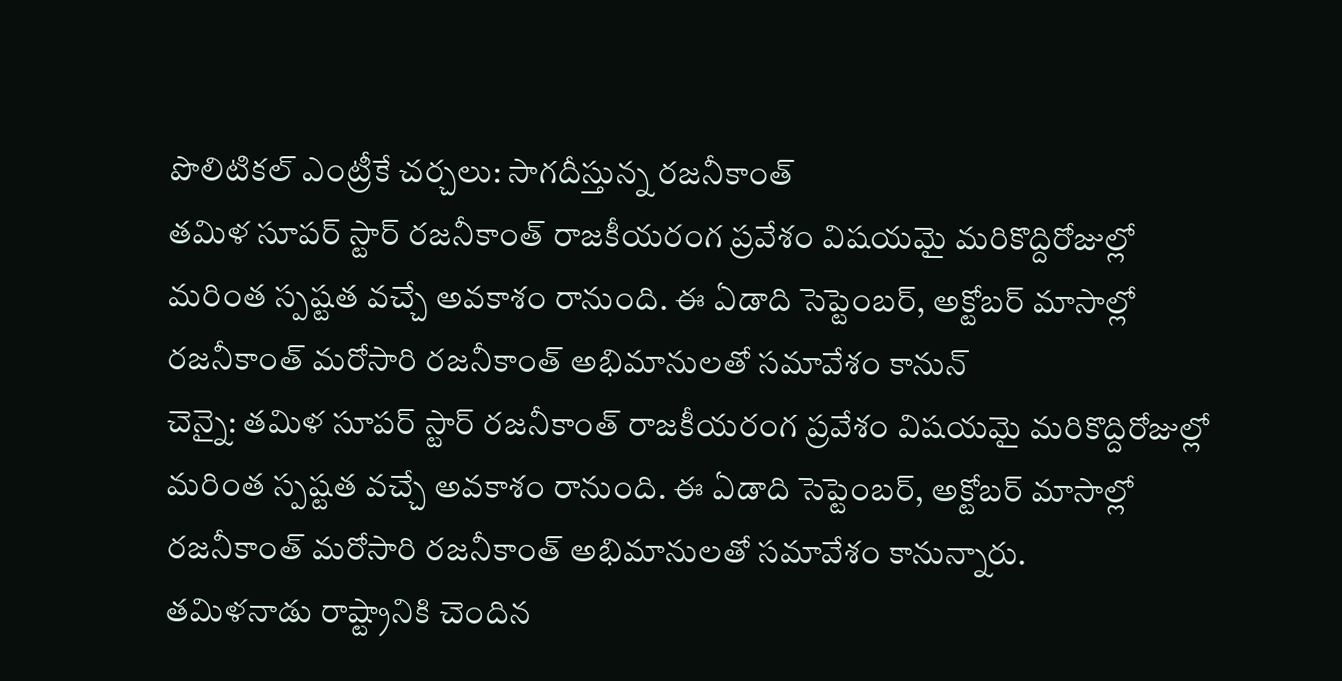పొలిటికల్ ఎంట్రీకే చర్చలు: సాగదీస్తున్న రజనీకాంత్
తమిళ సూపర్ స్టార్ రజనీకాంత్ రాజకీయరంగ ప్రవేశం విషయమై మరికొద్దిరోజుల్లో మరింత స్పష్టత వచ్చే అవకాశం రానుంది. ఈ ఏడాది సెప్టెంబర్, అక్టోబర్ మాసాల్లో రజనీకాంత్ మరోసారి రజనీకాంత్ అభిమానులతో సమావేశం కానున్
చెన్నై: తమిళ సూపర్ స్టార్ రజనీకాంత్ రాజకీయరంగ ప్రవేశం విషయమై మరికొద్దిరోజుల్లో మరింత స్పష్టత వచ్చే అవకాశం రానుంది. ఈ ఏడాది సెప్టెంబర్, అక్టోబర్ మాసాల్లో రజనీకాంత్ మరోసారి రజనీకాంత్ అభిమానులతో సమావేశం కానున్నారు.
తమిళనాడు రాష్ట్రానికి చెందిన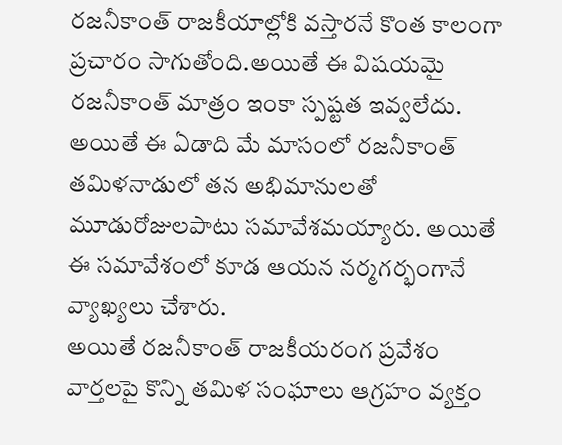రజనీకాంత్ రాజకీయాల్లోకి వస్తారనే కొంత కాలంగా ప్రచారం సాగుతోంది.అయితే ఈ విషయమై రజనీకాంత్ మాత్రం ఇంకా స్పష్టత ఇవ్వలేదు.
అయితే ఈ ఏడాది మే మాసంలో రజనీకాంత్ తమిళనాడులో తన అభిమానులతో మూడురోజులపాటు సమావేశమయ్యారు. అయితే ఈ సమావేశంలో కూడ ఆయన నర్మగర్భంగానే వ్యాఖ్యలు చేశారు.
అయితే రజనీకాంత్ రాజకీయరంగ ప్రవేశం వార్తలపై కొన్ని తమిళ సంఘాలు ఆగ్రహం వ్యక్తం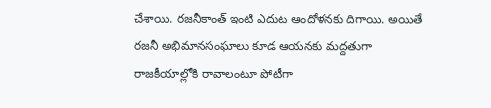చేశాయి. రజనీకాంత్ ఇంటి ఎదుట ఆందోళనకు దిగాయి. అయితే రజనీ అభిమానసంఘాలు కూడ ఆయనకు మద్దతుగా రాజకీయాల్లోకి రావాలంటూ పోటీగా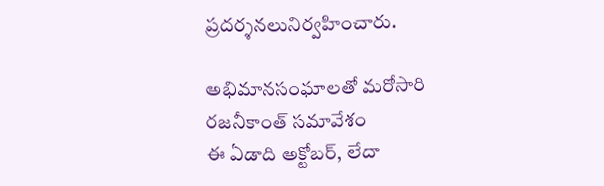ప్రదర్శనలునిర్వహించారు.

అభిమానసంఘాలతో మరోసారి రజనీకాంత్ సమావేశం
ఈ ఏడాది అక్టోబర్, లేదా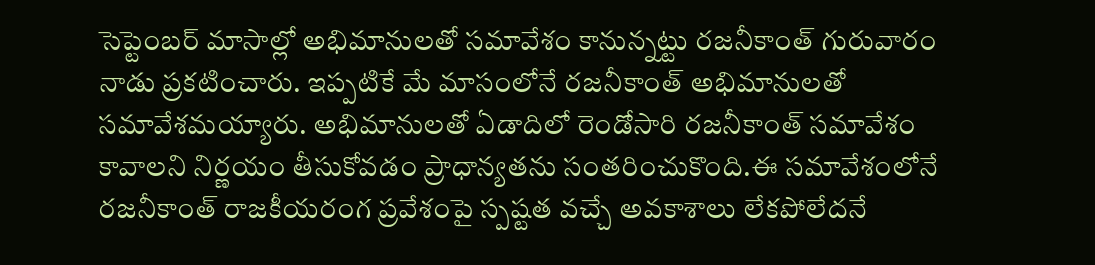సెప్టెంబర్ మాసాల్లో అభిమానులతో సమావేశం కానున్నట్టు రజనీకాంత్ గురువారం నాడు ప్రకటించారు. ఇప్పటికే మే మాసంలోనే రజనీకాంత్ అభిమానులతో సమావేశమయ్యారు. అభిమానులతో ఏడాదిలో రెండోసారి రజనీకాంత్ సమావేశం కావాలని నిర్ణయం తీసుకోవడం ప్రాధాన్యతను సంతరించుకొంది.ఈ సమావేశంలోనే రజనీకాంత్ రాజకీయరంగ ప్రవేశంపై స్పష్టత వచ్చే అవకాశాలు లేకపోలేదనే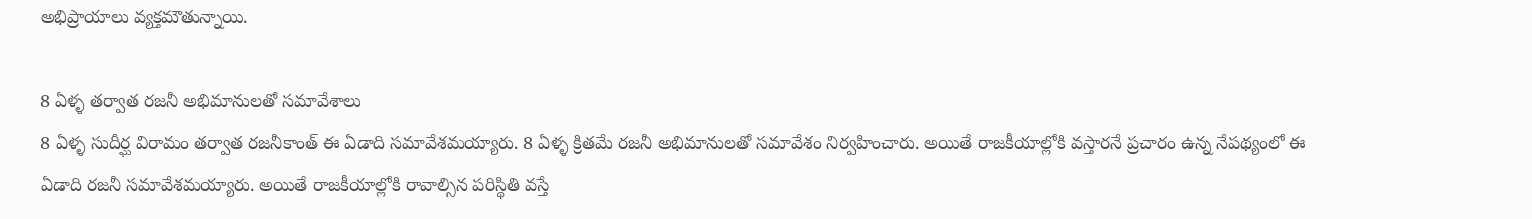అభిప్రాయాలు వ్యక్తమౌతున్నాయి.

8 ఏళ్ళ తర్వాత రజనీ అభిమానులతో సమావేశాలు
8 ఏళ్ళ సుదీర్ఘ విరామం తర్వాత రజనీకాంత్ ఈ ఏడాది సమావేశమయ్యారు. 8 ఏళ్ళ క్రితమే రజనీ అభిమానులతో సమావేశం నిర్వహించారు. అయితే రాజకీయాల్లోకి వస్తారనే ప్రచారం ఉన్న నేపథ్యంలో ఈ ఏడాది రజనీ సమావేశమయ్యారు. అయితే రాజకీయాల్లోకి రావాల్సిన పరిస్థితి వస్తే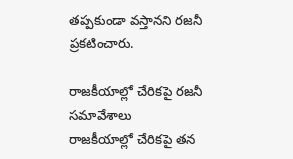తప్పకుండా వస్తానని రజనీ ప్రకటించారు.

రాజకీయాల్లో చేరికపై రజనీ సమావేశాలు
రాజకీయాల్లో చేరికపై తన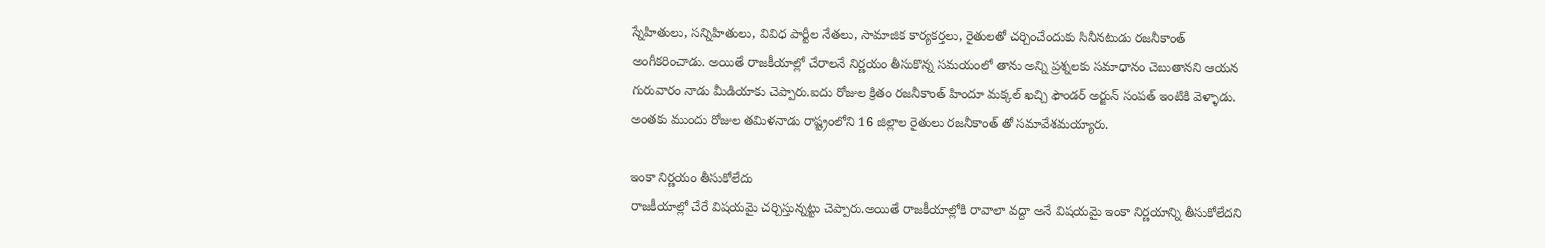స్నేహితులు, సన్నిహితులు, వివిధ పార్టీల నేతలు, సామాజిక కార్యకర్తలు, రైతులతో చర్చించేందుకు సినీనటుడు రజనీకాంత్ అంగీకరించాడు. అయితే రాజకీయాల్లో చేరాలనే నిర్ణయం తీసుకొన్న సమయంలో తాను అన్ని ప్రశ్నలకు సమాధానం చెబుతానని ఆయన గురువారం నాడు మీడియాకు చెప్పారు.ఐదు రోజుల క్రితం రజనీకాంత్ హిందూ మక్కల్ ఖచ్చి ఫౌండర్ అర్జున్ సంపత్ ఇంటికి వెళ్ళాడు. అంతకు ముందు రోజుల తమిళనాడు రాష్ట్రంలోని 16 జిల్లాల రైతులు రజనీకాంత్ తో సమావేశమయ్యారు.

ఇంకా నిర్ణయం తీసుకోలేదు
రాజకీయాల్లో చేరే విషయమై చర్చిస్తున్నట్టు చెప్పారు.అయితే రాజకీయాల్లోకి రావాలా వద్దా అనే విషయమై ఇంకా నిర్ణయాన్ని తీసుకోలేదని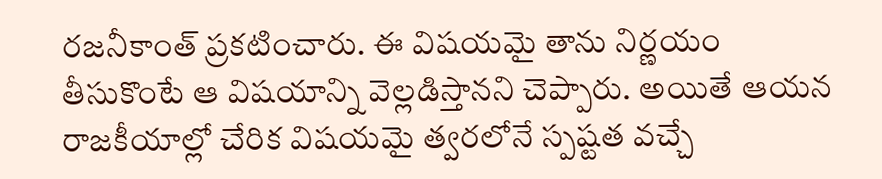రజనీకాంత్ ప్రకటించారు. ఈ విషయమై తాను నిర్ణయం తీసుకొంటే ఆ విషయాన్ని వెల్లడిస్తానని చెప్పారు. అయితే ఆయన రాజకీయాల్లో చేరిక విషయమై త్వరలోనే స్పష్టత వచ్చే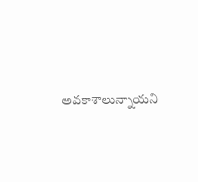అవకాశాలున్నాయని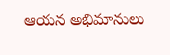ఆయన అభిమానులు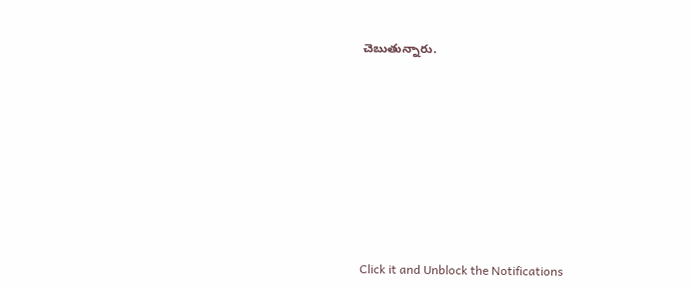చెబుతున్నారు.












Click it and Unblock the Notifications